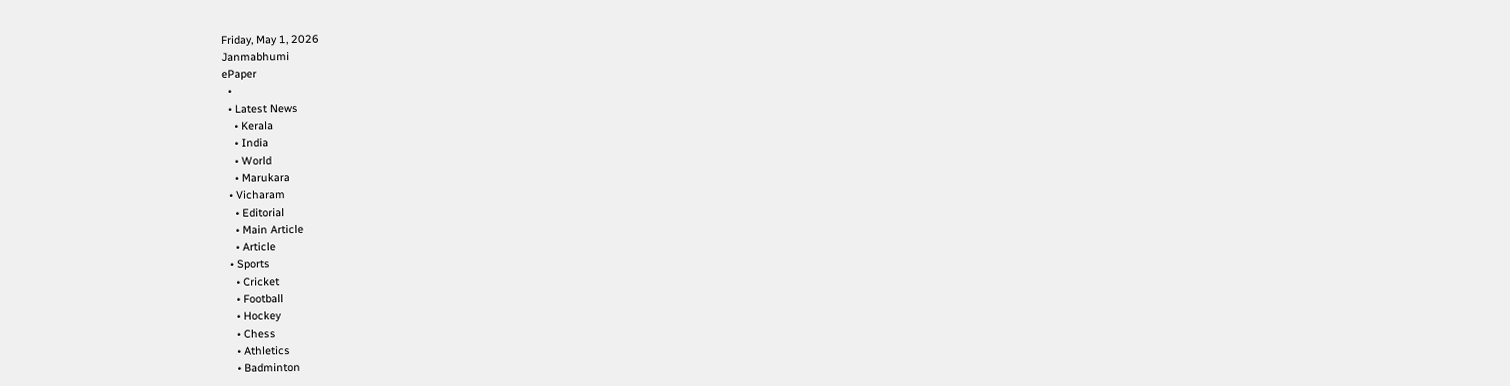Friday, May 1, 2026
Janmabhumi
ePaper
  •
  • Latest News
    • Kerala
    • India
    • World
    • Marukara
  • Vicharam
    • Editorial
    • Main Article
    • Article
  • Sports
    • Cricket
    • Football
    • Hockey
    • Chess
    • Athletics
    • Badminton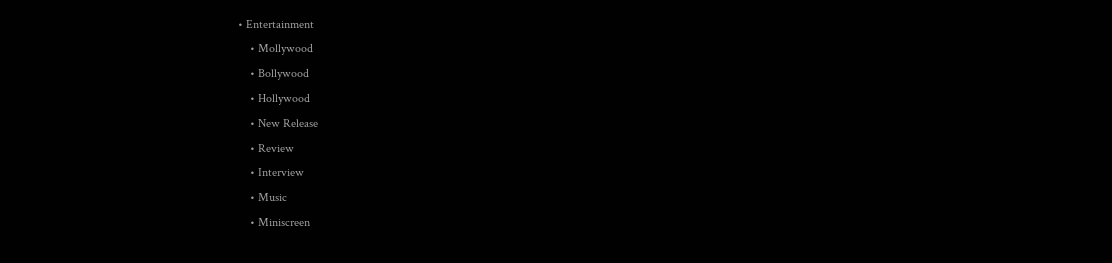• Entertainment
    • Mollywood
    • Bollywood
    • Hollywood
    • New Release
    • Review
    • Interview
    • Music
    • Miniscreen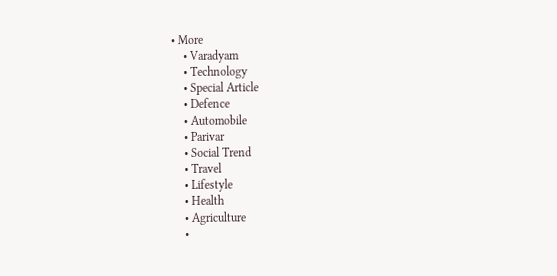• More
    • Varadyam
    • Technology
    • Special Article
    • Defence
    • Automobile
    • Parivar
    • Social Trend
    • Travel
    • Lifestyle
    • Health
    • Agriculture
    •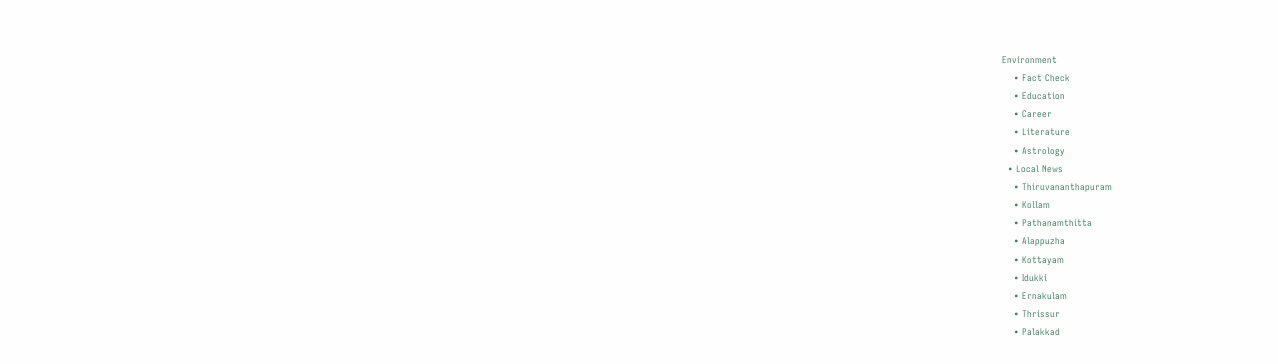Environment
    • Fact Check
    • Education
    • Career
    • Literature
    • Astrology
  • Local News
    • Thiruvananthapuram
    • Kollam
    • Pathanamthitta
    • Alappuzha
    • Kottayam
    • Idukki
    • Ernakulam
    • Thrissur
    • Palakkad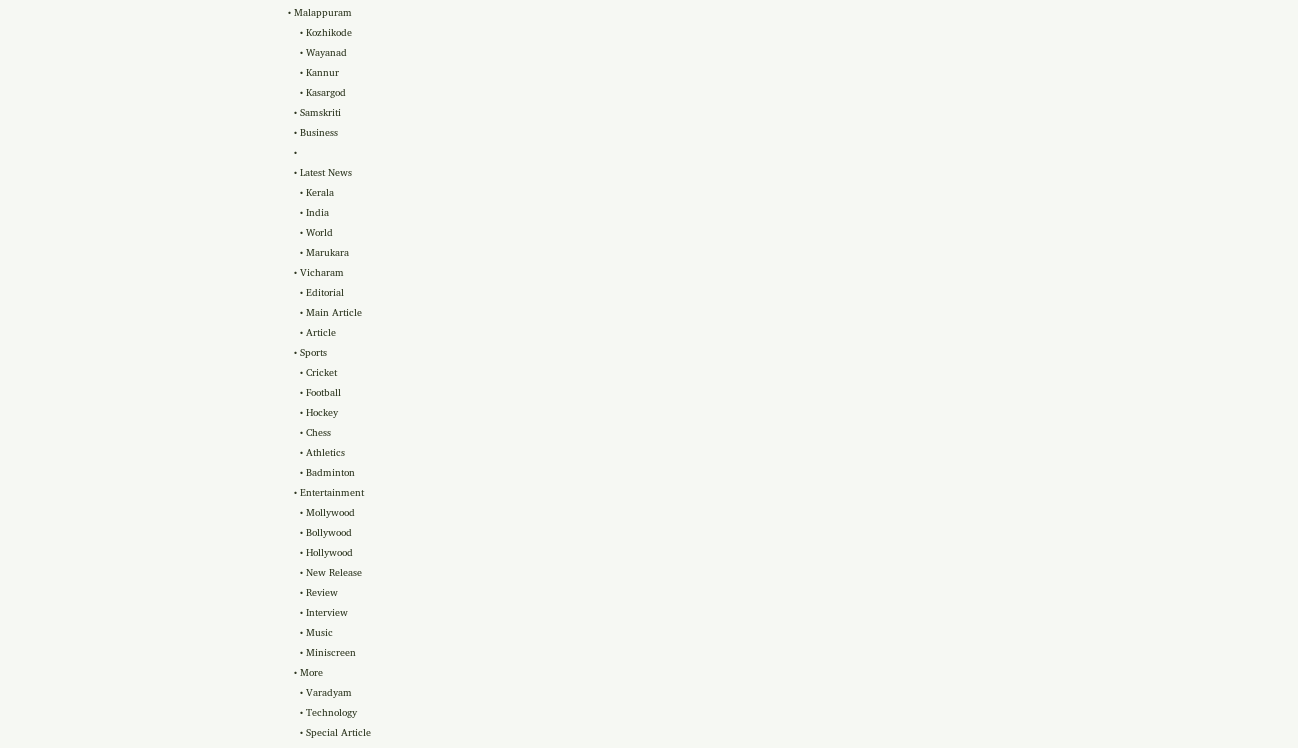• Malappuram
    • Kozhikode
    • Wayanad
    • Kannur
    • Kasargod
  • Samskriti
  • Business
  •
  • Latest News
    • Kerala
    • India
    • World
    • Marukara
  • Vicharam
    • Editorial
    • Main Article
    • Article
  • Sports
    • Cricket
    • Football
    • Hockey
    • Chess
    • Athletics
    • Badminton
  • Entertainment
    • Mollywood
    • Bollywood
    • Hollywood
    • New Release
    • Review
    • Interview
    • Music
    • Miniscreen
  • More
    • Varadyam
    • Technology
    • Special Article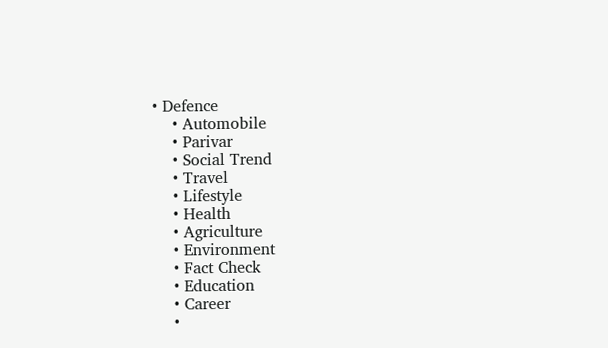• Defence
    • Automobile
    • Parivar
    • Social Trend
    • Travel
    • Lifestyle
    • Health
    • Agriculture
    • Environment
    • Fact Check
    • Education
    • Career
    •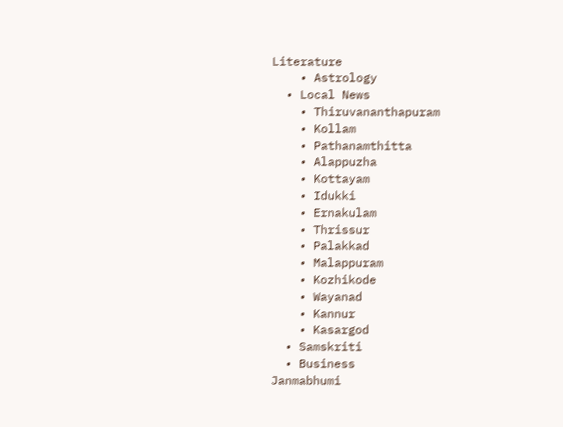Literature
    • Astrology
  • Local News
    • Thiruvananthapuram
    • Kollam
    • Pathanamthitta
    • Alappuzha
    • Kottayam
    • Idukki
    • Ernakulam
    • Thrissur
    • Palakkad
    • Malappuram
    • Kozhikode
    • Wayanad
    • Kannur
    • Kasargod
  • Samskriti
  • Business
Janmabhumi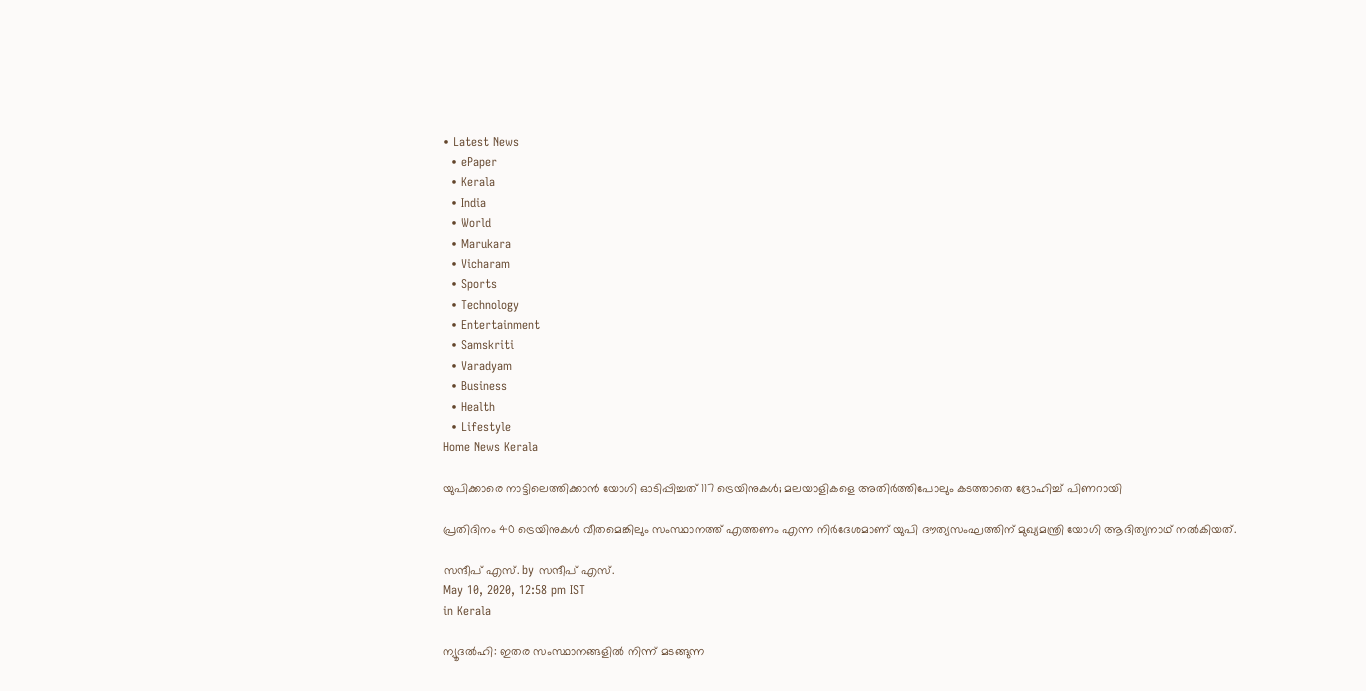• Latest News
  • ePaper
  • Kerala
  • India
  • World
  • Marukara
  • Vicharam
  • Sports
  • Technology
  • Entertainment
  • Samskriti
  • Varadyam
  • Business
  • Health
  • Lifestyle
Home News Kerala

യുപിക്കാരെ നാട്ടിലെത്തിക്കാന്‍ യോഗി ഓടിപ്പിച്ചത് 117 ട്രെയിനുകള്‍; മലയാളികളെ അതിര്‍ത്തിപോലും കടത്താതെ ദ്രോഹിച്ച് പിണറായി

പ്രതിദിനം 40 ട്രെയിനുകള്‍ വീതമെങ്കിലും സംസ്ഥാനത്ത് എത്തണം എന്ന നിര്‍ദേശമാണ് യുപി ദൗത്യസംഘത്തിന് മുഖ്യമന്ത്രി യോഗി ആദിത്യനാഥ് നല്‍കിയത്.

സന്ദീപ്‌ എസ്. by സന്ദീപ്‌ എസ്.
May 10, 2020, 12:58 pm IST
in Kerala

ന്യൂദല്‍ഹി: ഇതര സംസ്ഥാനങ്ങളില്‍ നിന്ന് മടങ്ങുന്ന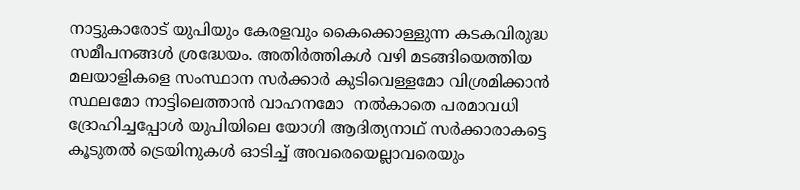നാട്ടുകാരോട് യുപിയും കേരളവും കൈക്കൊള്ളുന്ന കടകവിരുദ്ധ സമീപനങ്ങള്‍ ശ്രദ്ധേയം. അതിര്‍ത്തികള്‍ വഴി മടങ്ങിയെത്തിയ മലയാളികളെ സംസ്ഥാന സര്‍ക്കാര്‍ കുടിവെള്ളമോ വിശ്രമിക്കാന്‍ സ്ഥലമോ നാട്ടിലെത്താന്‍ വാഹനമോ  നല്‍കാതെ പരമാവധി ദ്രോഹിച്ചപ്പോള്‍ യുപിയിലെ യോഗി ആദിത്യനാഥ് സര്‍ക്കാരാകട്ടെ കൂടുതല്‍ ട്രെയിനുകള്‍ ഓടിച്ച് അവരെയെല്ലാവരെയും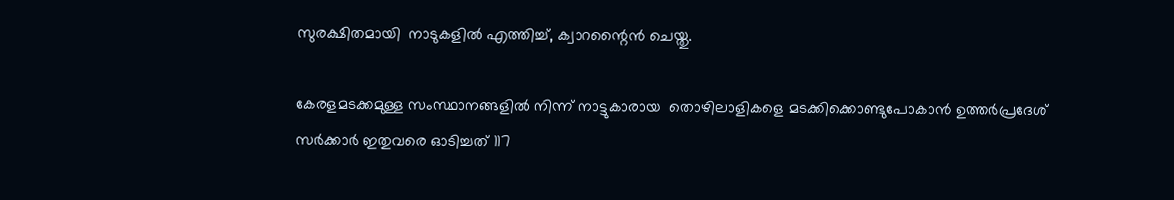സുരക്ഷിതമായി  നാടുകളില്‍ എത്തിച്ച്, ക്വാറന്റൈന്‍ ചെയ്തു.

കേരളമടക്കമുള്ള സംസ്ഥാനങ്ങളില്‍ നിന്ന് നാട്ടുകാരായ  തൊഴിലാളികളെ മടക്കിക്കൊണ്ടുപോകാന്‍ ഉത്തര്‍പ്രദേശ് സര്‍ക്കാര്‍ ഇതുവരെ ഓടിച്ചത് 117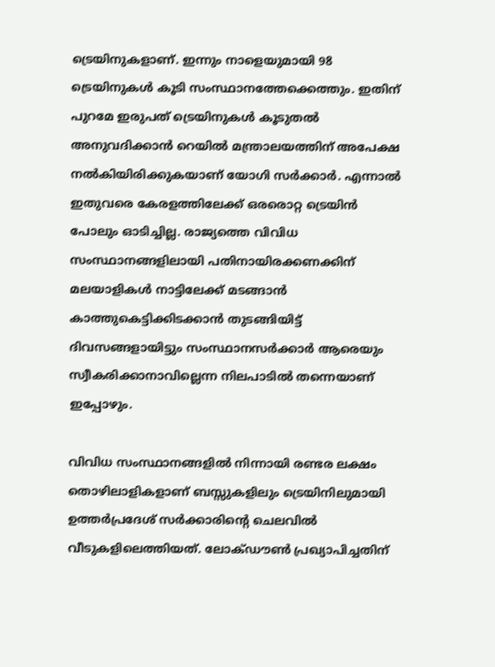ട്രെയിനുകളാണ്. ഇന്നും നാളെയുമായി 98 ട്രെയിനുകള്‍ കൂടി സംസ്ഥാനത്തേക്കെത്തും. ഇതിന് പുറമേ ഇരുപത് ട്രെയിനുകള്‍ കൂടുതല്‍  അനുവദിക്കാന്‍ റെയില്‍ മന്ത്രാലയത്തിന് അപേക്ഷ നല്‍കിയിരിക്കുകയാണ് യോഗി സര്‍ക്കാര്‍. എന്നാല്‍ ഇതുവരെ കേരളത്തിലേക്ക് ഒരരൊറ്റ ട്രെയിന്‍ പോലും ഓടിച്ചില്ല. രാജ്യത്തെ വിവിധ സംസ്ഥാനങ്ങളിലായി പതിനായിരക്കണക്കിന് മലയാളികള്‍ നാട്ടിലേക്ക് മടങ്ങാന്‍ കാത്തുകെട്ടിക്കിടക്കാന്‍ തുടങ്ങിയിട്ട് ദിവസങ്ങളായിട്ടും സംസ്ഥാനസര്‍ക്കാര്‍ ആരെയും സ്വീകരിക്കാനാവില്ലെന്ന നിലപാടില്‍ തന്നെയാണ് ഇപ്പോഴും.

വിവിധ സംസ്ഥാനങ്ങളില്‍ നിന്നായി രണ്ടര ലക്ഷം തൊഴിലാളികളാണ് ബസ്സുകളിലും ട്രെയിനിലുമായി ഉത്തര്‍പ്രദേശ് സര്‍ക്കാരിന്റെ ചെലവില്‍  വീടുകളിലെത്തിയത്. ലോക്ഡൗണ്‍ പ്രഖ്യാപിച്ചതിന്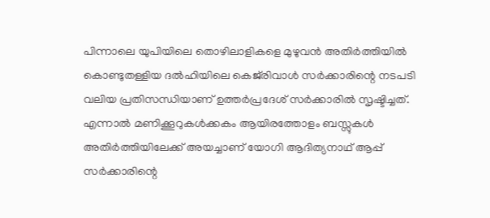പിന്നാലെ യുപിയിലെ തൊഴിലാളികളെ മുഴുവന്‍ അതിര്‍ത്തിയില്‍ കൊണ്ടുതള്ളിയ ദല്‍ഹിയിലെ കെജ്‌രിവാള്‍ സര്‍ക്കാരിന്റെ നടപടി വലിയ പ്രതിസന്ധിയാണ് ഉത്തര്‍പ്രദേശ് സര്‍ക്കാരില്‍ സൃഷ്ടിച്ചത്. എന്നാല്‍ മണിക്കൂറുകള്‍ക്കകം ആയിരത്തോളം ബസ്സുകള്‍ അതിര്‍ത്തിയിലേക്ക് അയച്ചാണ് യോഗി ആദിത്യനാഥ് ആപ്പ് സര്‍ക്കാരിന്റെ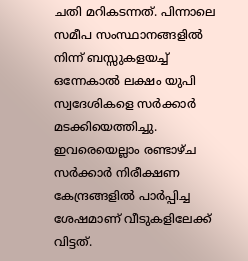ചതി മറികടന്നത്. പിന്നാലെ സമീപ സംസ്ഥാനങ്ങളില്‍ നിന്ന് ബസ്സുകളയച്ച് ഒന്നേകാല്‍ ലക്ഷം യുപി സ്വദേശികളെ സര്‍ക്കാര്‍ മടക്കിയെത്തിച്ചു. ഇവരെയെല്ലാം രണ്ടാഴ്ച സര്‍ക്കാര്‍ നിരീക്ഷണ കേന്ദ്രങ്ങളില്‍ പാര്‍പ്പിച്ച ശേഷമാണ് വീടുകളിലേക്ക് വിട്ടത്.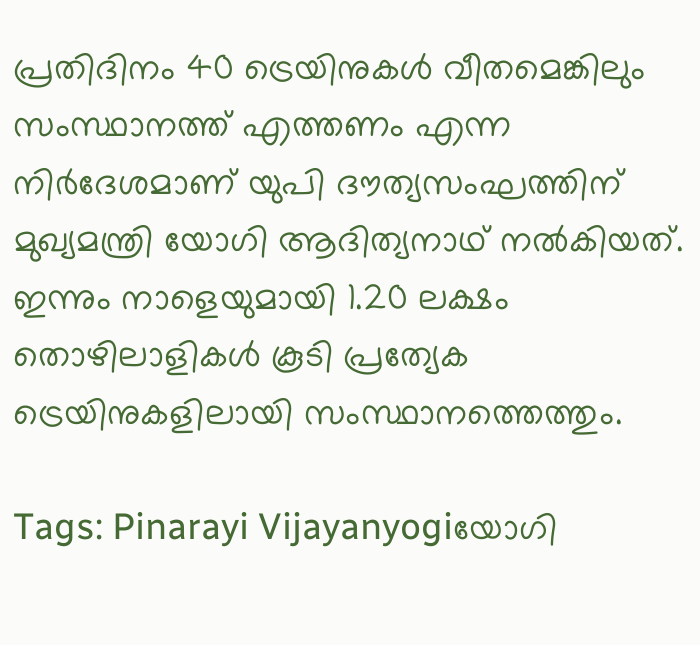പ്രതിദിനം 40 ട്രെയിനുകള്‍ വീതമെങ്കിലും സംസ്ഥാനത്ത് എത്തണം എന്ന നിര്‍ദേശമാണ് യുപി ദൗത്യസംഘത്തിന് മുഖ്യമന്ത്രി യോഗി ആദിത്യനാഥ് നല്‍കിയത്. ഇന്നും നാളെയുമായി 1.20 ലക്ഷം തൊഴിലാളികള്‍ കൂടി പ്രത്യേക ട്രെയിനുകളിലായി സംസ്ഥാനത്തെത്തും.

Tags: Pinarayi Vijayanyogiയോഗി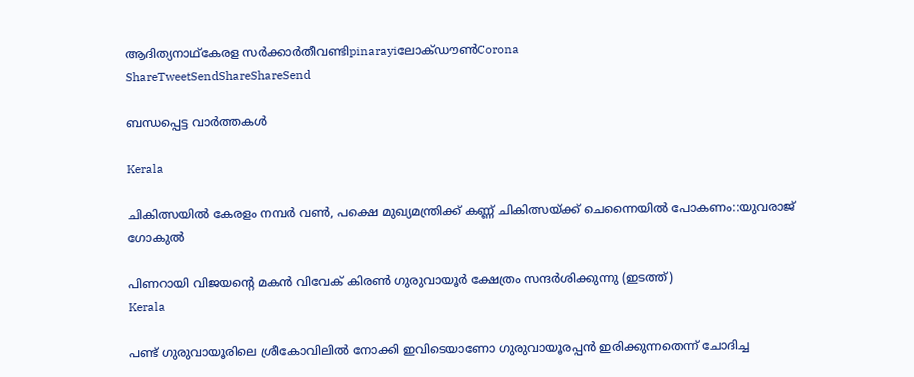ആദിത്യനാഥ്കേരള സര്‍ക്കാര്‍തീവണ്ടിpinarayiലോക്ഡൗണ്‍Corona
ShareTweetSendShareShareSend

ബന്ധപ്പെട്ട വാര്‍ത്തകള്‍

Kerala

ചികിത്സയില്‍ കേരളം നമ്പര്‍ വണ്‍, പക്ഷെ മുഖ്യമന്ത്രിക്ക് കണ്ണ് ചികിത്സയ്‌ക്ക് ചെന്നൈയില്‍ പോകണം::യുവരാജ് ഗോകുല്‍

പിണറായി വിജയന്‍റെ മകന്‍ വിവേക് കിരണ്‍ ഗുരുവായൂര്‍ ക്ഷേത്രം സന്ദര്‍ശിക്കുന്നു (ഇടത്ത്)
Kerala

പണ്ട് ഗുരുവായൂരിലെ ശ്രീകോവിലില്‍ നോക്കി ഇവിടെയാണോ ഗുരുവായൂരപ്പന്‍ ഇരിക്കുന്നതെന്ന് ചോദിച്ച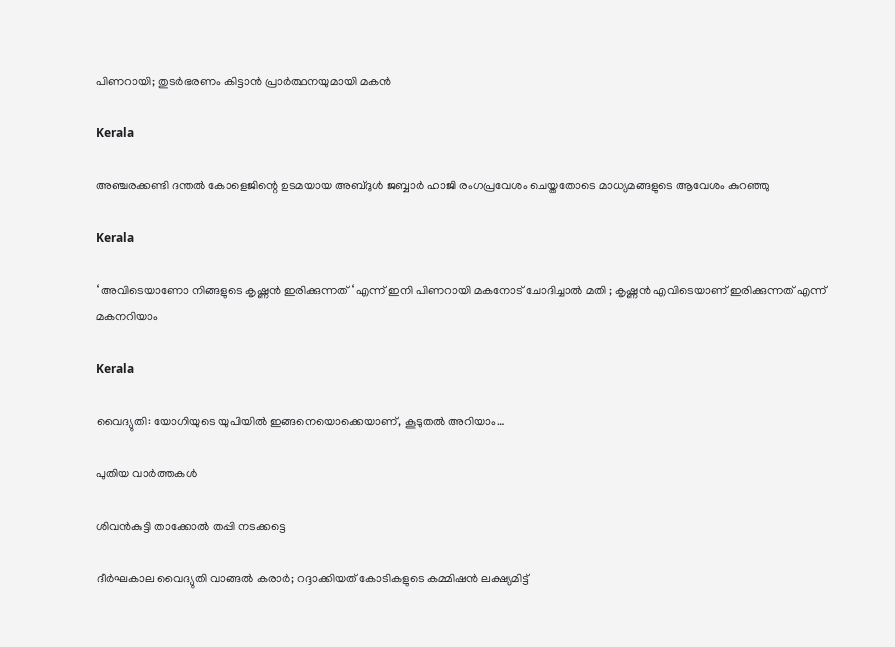പിണറായി; തുടര്‍ഭരണം കിട്ടാന്‍ പ്രാര്‍ത്ഥനയുമായി മകന്‍

Kerala

അഞ്ചരക്കണ്ടി ദന്തല്‍ കോളെജിന്റെ ഉടമയായ അബ്ദുള്‍ ജബ്ബാര്‍ ഹാജി രംഗപ്രവേശം ചെയ്തതോടെ മാധ്യമങ്ങളുടെ ആവേശം കുറഞ്ഞു

Kerala

‘ അവിടെയാണോ നിങ്ങളുടെ കൃഷ്ണൻ ഇരിക്കുന്നത് ‘ എന്ന് ഇനി പിണറായി മകനോട് ചോദിച്ചാൽ മതി ; കൃഷ്ണൻ എവിടെയാണ് ഇരിക്കുന്നത് എന്ന് മകനറിയാം

Kerala

വൈദ്യുതി: യോഗിയുടെ യുപിയിൽ ഇങ്ങനെയൊക്കെയാണ്, കൂടുതൽ അറിയാം…

പുതിയ വാര്‍ത്തകള്‍

ശിവന്‍കുട്ടി താക്കോല്‍ തപ്പി നടക്കട്ടെ

ദീര്‍ഘകാല വൈദ്യുതി വാങ്ങല്‍ കരാര്‍; റദ്ദാക്കിയത് കോടികളുടെ കമ്മിഷന്‍ ലക്ഷ്യമിട്ട്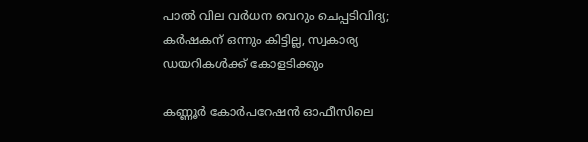പാല്‍ വില വര്‍ധന വെറും ചെപ്പടിവിദ്യ; കര്‍ഷകന് ഒന്നും കിട്ടില്ല, സ്വകാര്യ ഡയറികള്‍ക്ക് കോളടിക്കും

കണ്ണൂര്‍ കോര്‍പറേഷന്‍ ഓഫീസിലെ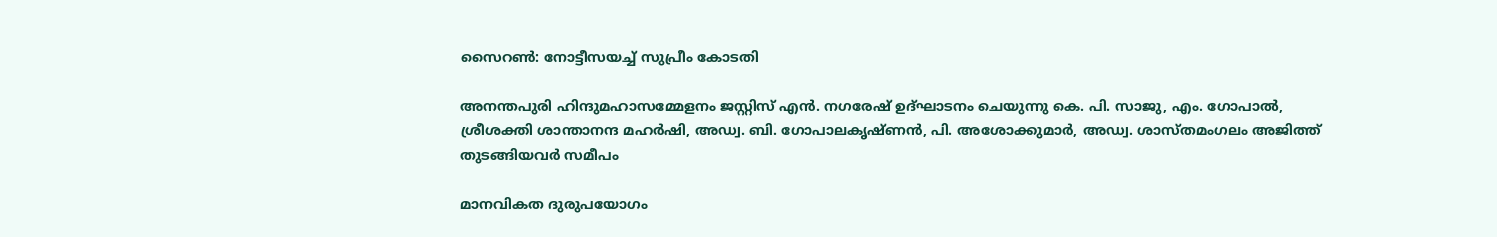സൈറണ്‍: നോട്ടീസയച്ച് സുപ്രീം കോടതി

അനന്തപുരി ഹിന്ദുമഹാസമ്മേളനം ജസ്റ്റിസ് എന്‍. നഗരേഷ് ഉദ്ഘാടനം ചെയുന്നു കെ. പി. സാജു, എം. ഗോപാല്‍, ശ്രീശക്തി ശാന്താനന്ദ മഹര്‍ഷി, അഡ്വ. ബി. ഗോപാലകൃഷ്ണന്‍, പി. അശോക്കുമാര്‍, അഡ്വ. ശാസ്തമംഗലം അജിത്ത് തുടങ്ങിയവര്‍ സമീപം

മാനവികത ദുരുപയോഗം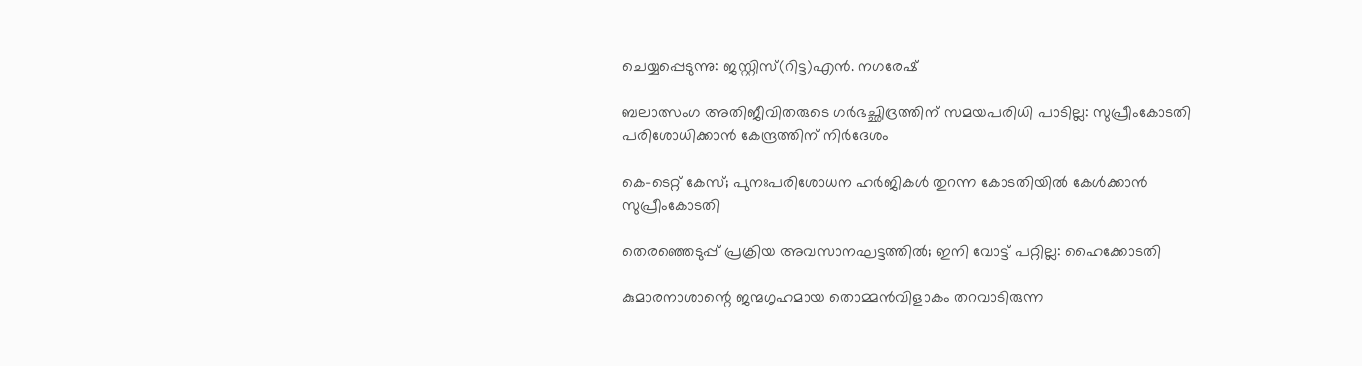ചെയ്യപ്പെടുന്നു: ജസ്റ്റിസ്(റിട്ട)എന്‍. നഗരേഷ്

ബലാത്സംഗ അതിജീവിതരുടെ ഗര്‍ഭച്ഛിദ്രത്തിന് സമയപരിധി പാടില്ല: സുപ്രീംകോടതി പരിശോധിക്കാന്‍ കേന്ദ്രത്തിന് നിര്‍ദേശം

കെ-ടെറ്റ് കേസ്; പുനഃപരിശോധന ഹര്‍ജികള്‍ തുറന്ന കോടതിയില്‍ കേള്‍ക്കാന്‍ സുപ്രീംകോടതി

തെരഞ്ഞെടുപ്പ് പ്രക്രിയ അവസാനഘട്ടത്തില്‍; ഇനി വോട്ട് പറ്റില്ല: ഹൈക്കോടതി

കുമാരനാശാന്റെ ജന്മഗൃഹമായ തൊമ്മന്‍വിളാകം തറവാടിരുന്ന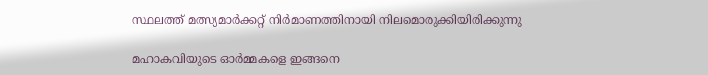സ്ഥലത്ത് മത്സ്യമാര്‍ക്കറ്റ് നിര്‍മാണത്തിനായി നിലമൊരുക്കിയിരിക്കുന്നു

മഹാകവിയുടെ ഓര്‍മ്മകളെ ഇങ്ങനെ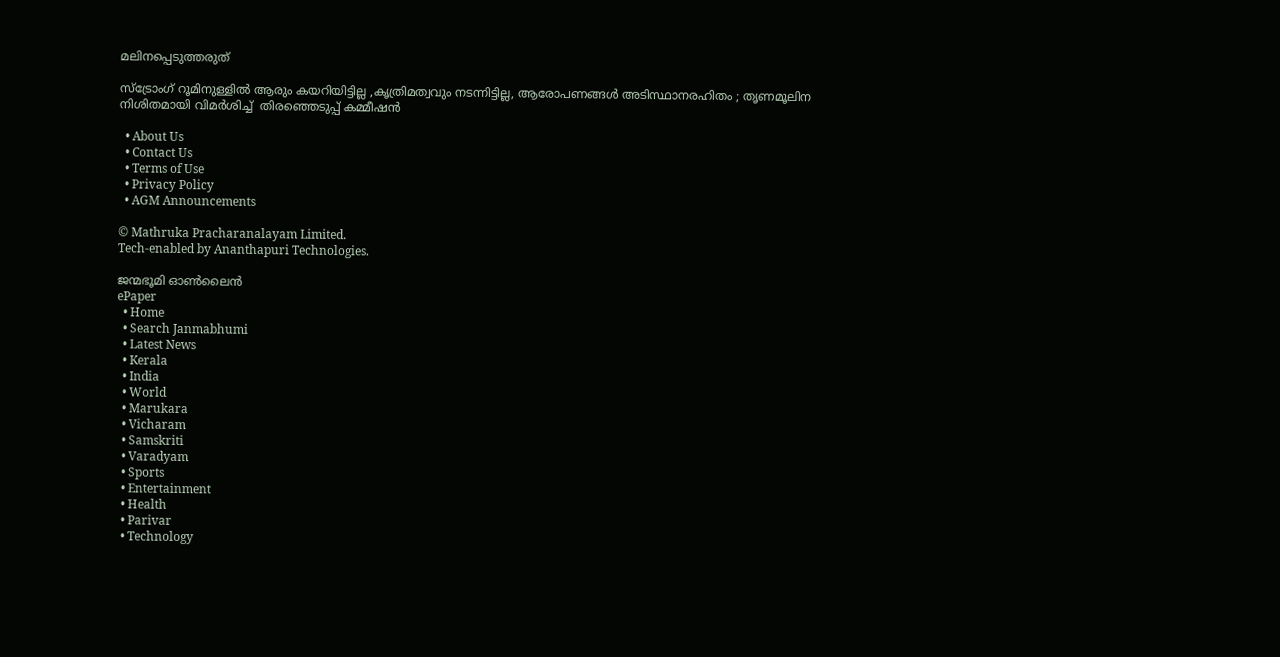മലിനപ്പെടുത്തരുത്

സ്ട്രോംഗ് റൂമിനുള്ളിൽ ആരും കയറിയിട്ടില്ല ,കൃത്രിമത്വവും നടന്നിട്ടില്ല, ആരോപണങ്ങൾ അടിസ്ഥാനരഹിതം ; തൃണമൂലിന നിശിതമായി വിമർശിച്ച്  തിരഞ്ഞെടുപ്പ് കമ്മീഷൻ

  • About Us
  • Contact Us
  • Terms of Use
  • Privacy Policy
  • AGM Announcements

© Mathruka Pracharanalayam Limited.
Tech-enabled by Ananthapuri Technologies.

ജന്മഭൂമി ഓണ്‍ലൈന്‍
ePaper
  • Home
  • Search Janmabhumi
  • Latest News
  • Kerala
  • India
  • World
  • Marukara
  • Vicharam
  • Samskriti
  • Varadyam
  • Sports
  • Entertainment
  • Health
  • Parivar
  • Technology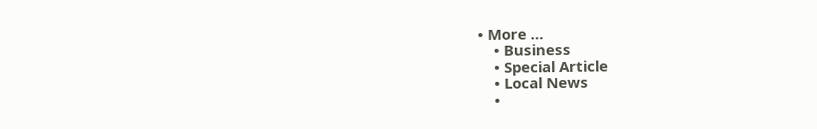• More …
    • Business
    • Special Article
    • Local News
    •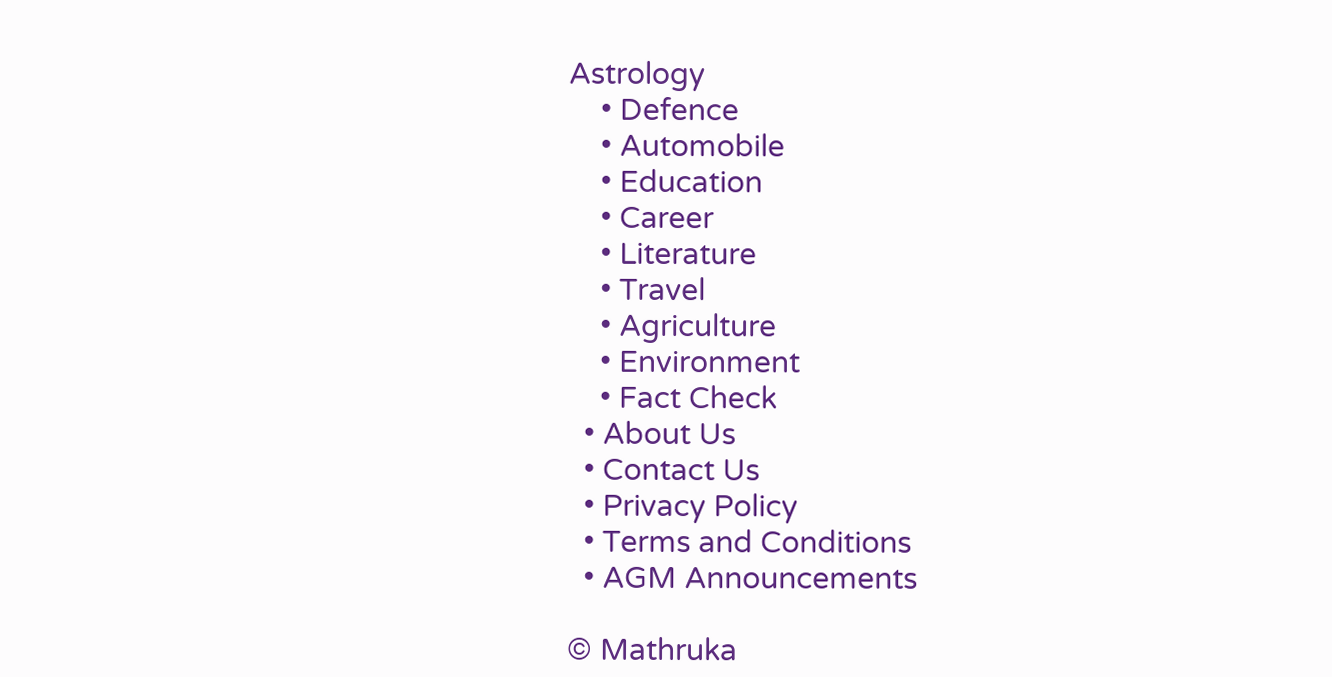Astrology
    • Defence
    • Automobile
    • Education
    • Career
    • Literature
    • Travel
    • Agriculture
    • Environment
    • Fact Check
  • About Us
  • Contact Us
  • Privacy Policy
  • Terms and Conditions
  • AGM Announcements

© Mathruka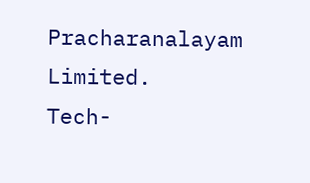Pracharanalayam Limited.
Tech-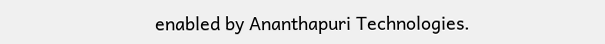enabled by Ananthapuri Technologies.